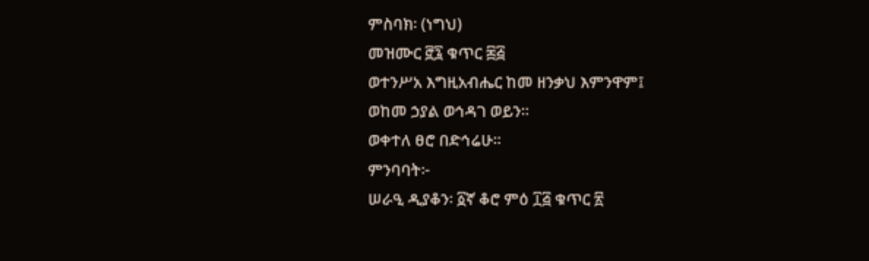ምስባክ፡ (ነግህ)
መዝሙር ፸፯ ቁጥር ፷፭
ወተንሥአ እግዚአብሔር ከመ ዘንቃህ እምንዋም፤
ወከመ ኃያል ወኅዳገ ወይን።
ወቀተለ ፀሮ በድኅሬሁ።
ምንባባት፦
ሠራዒ ዲያቆን፡ ፩ኛ ቆሮ ምዕ ፲፭ ቁጥር ፳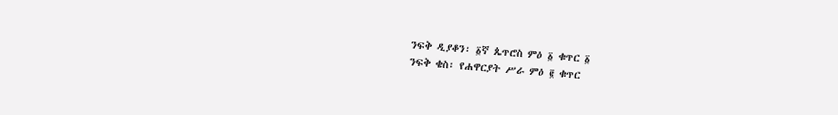ንፍቅ ዲያቆን፡ ፩ኛ ጴጥሮስ ምዕ ፩ ቁጥር ፩
ንፍቅ ቄስ፡ የሐዋርያት ሥራ ምዕ ፪ ቁጥር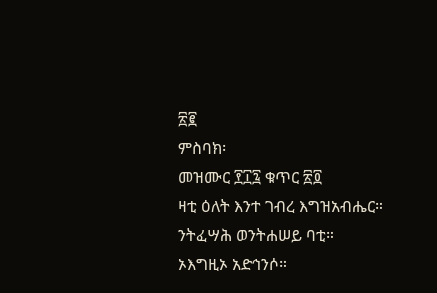፳፪
ምስባክ፡
መዝሙር ፻፲፯ ቁጥር ፳፬
ዛቲ ዕለት እንተ ገብረ እግዝአብሔር።
ንትፈሣሕ ወንትሐሠይ ባቲ።
ኦእግዚኦ አድኅንሶ።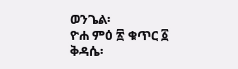ወንጌል፡
ዮሐ ምዕ ፳ ቁጥር ፩
ቅዳሴ፡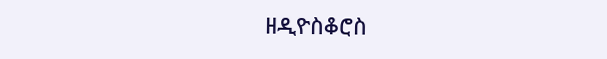ዘዲዮስቆሮስ